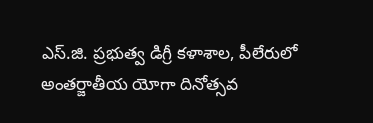ఎస్.జి. ప్రభుత్వ డిగ్రీ కళాశాల, పీలేరులో అంతర్జాతీయ యోగా దినోత్సవ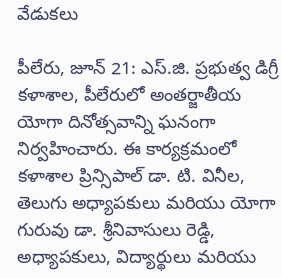వేడుకలు

పీలేరు, జూన్ 21: ఎస్.జి. ప్రభుత్వ డిగ్రీ కళాశాల, పీలేరులో అంతర్జాతీయ యోగా దినోత్సవాన్ని ఘనంగా నిర్వహించారు. ఈ కార్యక్రమంలో కళాశాల ప్రిన్సిపాల్ డా. టి. వినీల, తెలుగు అధ్యాపకులు మరియు యోగా గురువు డా. శ్రీనివాసులు రెడ్డి, అధ్యాపకులు, విద్యార్థులు మరియు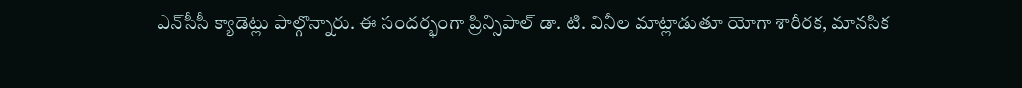ఎన్‌సీసీ క్యాడెట్లు పాల్గొన్నారు. ఈ సందర్భంగా ప్రిన్సిపాల్ డా. టి. వినీల మాట్లాడుతూ యోగా శారీరక, మానసిక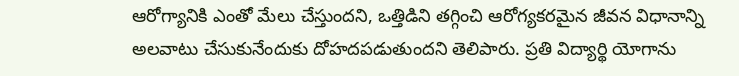ఆరోగ్యానికి ఎంతో మేలు చేస్తుందని, ఒత్తిడిని తగ్గించి ఆరోగ్యకరమైన జీవన విధానాన్ని అలవాటు చేసుకునేందుకు దోహదపడుతుందని తెలిపారు. ప్రతి విద్యార్థి యోగాను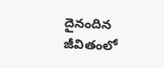దైనందిన జీవితంలో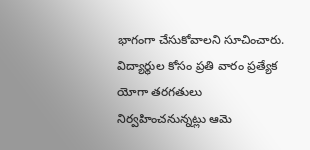భాగంగా చేసుకోవాలని సూచించారు. విద్యార్థుల కోసం ప్రతి వారం ప్రత్యేక యోగా తరగతులు నిర్వహించనున్నట్లు ఆమె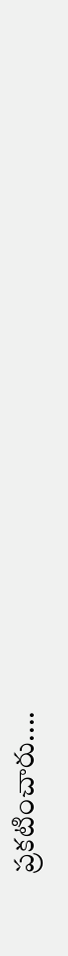ప్రకటించారు....